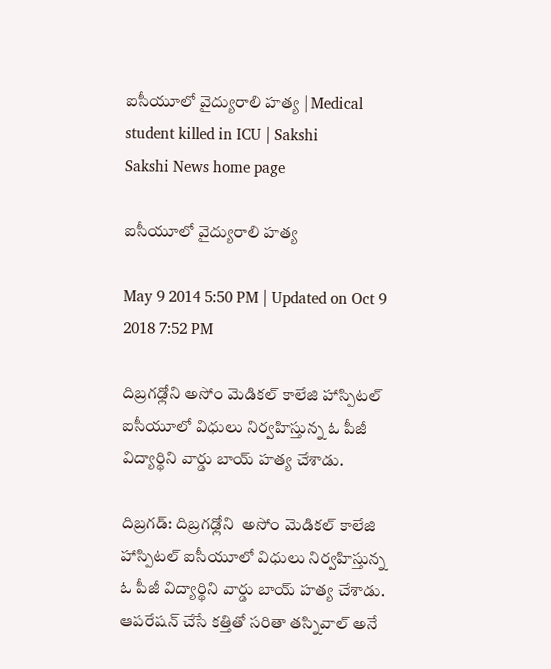ఐసీయూలో వైద్యురాలి హత్య | Medical student killed in ICU | Sakshi
Sakshi News home page

ఐసీయూలో వైద్యురాలి హత్య

May 9 2014 5:50 PM | Updated on Oct 9 2018 7:52 PM

దిబ్రగఢ్లోని అసోం మెడికల్ కాలేజి హాస్పిటల్ ఐసీయూలో విధులు నిర్వహిస్తున్న ఓ పీజీ విద్యార్థిని వార్డు బాయ్ హత్య చేశాడు.

దిబ్రగడ్: దిబ్రగఢ్లోని  అసోం మెడికల్ కాలేజి హాస్పిటల్ ఐసీయూలో విధులు నిర్వహిస్తున్న ఓ పీజీ విద్యార్థిని వార్డు బాయ్ హత్య చేశాడు. ఆపరేషన్ చేసే కత్తితో సరితా తస్నివాల్ అనే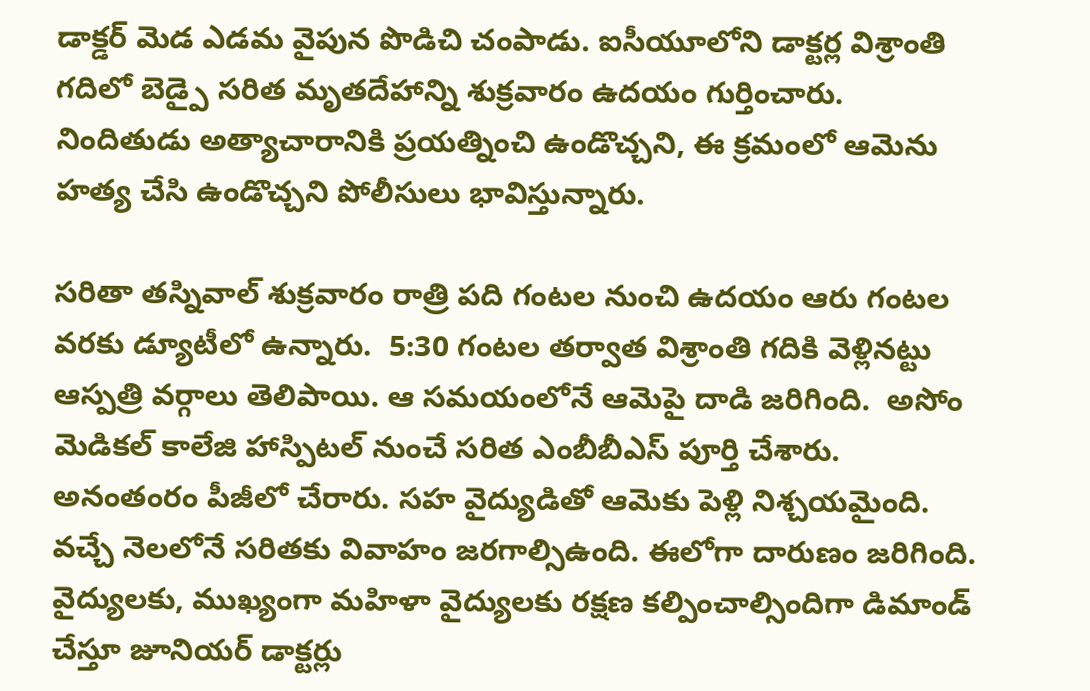డాక్డర్ మెడ ఎడమ వైపున పొడిచి చంపాడు. ఐసీయూలోని డాక్టర్ల విశ్రాంతి గదిలో బెడ్పై సరిత మృతదేహాన్ని శుక్రవారం ఉదయం గుర్తించారు. నిందితుడు అత్యాచారానికి ప్రయత్నించి ఉండొచ్చని, ఈ క్రమంలో ఆమెను హత్య చేసి ఉండొచ్చని పోలీసులు భావిస్తున్నారు.

సరితా తస్నివాల్ శుక్రవారం రాత్రి పది గంటల నుంచి ఉదయం ఆరు గంటల వరకు డ్యూటీలో ఉన్నారు.  5:30 గంటల తర్వాత విశ్రాంతి గదికి వెళ్లినట్టు ఆస్పత్రి వర్గాలు తెలిపాయి. ఆ సమయంలోనే ఆమెపై దాడి జరిగింది.  అసోం మెడికల్ కాలేజి హాస్పిటల్ నుంచే సరిత ఎంబీబీఎస్ పూర్తి చేశారు. అనంతంరం పీజీలో చేరారు. సహ వైద్యుడితో ఆమెకు పెళ్లి నిశ్చయమైంది. వచ్చే నెలలోనే సరితకు వివాహం జరగాల్సిఉంది. ఈలోగా దారుణం జరిగింది. వైద్యులకు, ముఖ్యంగా మహిళా వైద్యులకు రక్షణ కల్పించాల్సిందిగా డిమాండ్ చేస్తూ జూనియర్ డాక్టర్లు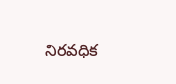నిరవధిక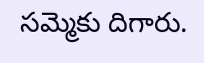సమ్మెకు దిగారు.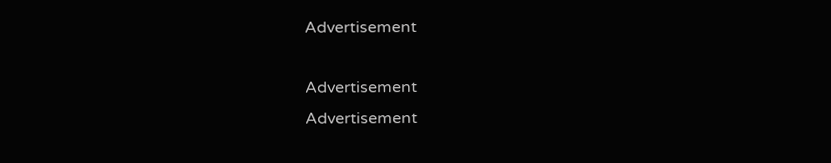Advertisement

Advertisement
Advertisement